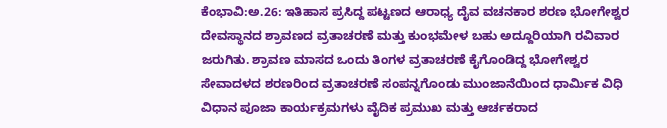ಕೆಂಭಾವಿ:ಅ.26: ಇತಿಹಾಸ ಪ್ರಸಿದ್ದ ಪಟ್ಟಣದ ಆರಾಧ್ಯ ದೈವ ವಚನಕಾರ ಶರಣ ಭೋಗೇಶ್ವರ ದೇವಸ್ಥಾನದ ಶ್ರಾವಣದ ವ್ರತಾಚರಣೆ ಮತ್ತು ಕುಂಭಮೇಳ ಬಹು ಅದ್ದೂರಿಯಾಗಿ ರವಿವಾರ ಜರುಗಿತು. ಶ್ರಾವಣ ಮಾಸದ ಒಂದು ತಿಂಗಳ ವ್ರತಾಚರಣೆ ಕೈಗೊಂಡಿದ್ದ ಭೋಗೇಶ್ವರ ಸೇವಾದಳದ ಶರಣರಿಂದ ವ್ರತಾಚರಣೆ ಸಂಪನ್ನಗೊಂಡು ಮುಂಜಾನೆಯಿಂದ ಧಾರ್ಮಿಕ ವಿಧಿ ವಿಧಾನ ಪೂಜಾ ಕಾರ್ಯಕ್ರಮಗಳು ವೈದಿಕ ಪ್ರಮುಖ ಮತ್ತು ಆರ್ಚಕರಾದ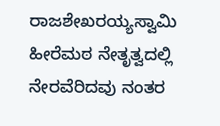ರಾಜಶೇಖರಯ್ಯಸ್ವಾಮಿ ಹೀರೆಮಠ ನೇತೃತ್ವದಲ್ಲಿ ನೇರವೆರಿದವು ನಂತರ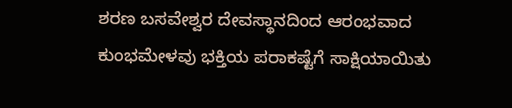ಶರಣ ಬಸವೇಶ್ವರ ದೇವಸ್ಥಾನದಿಂದ ಆರಂಭವಾದ ಕುಂಭಮೇಳವು ಭಕ್ತಿಯ ಪರಾಕಷ್ಟೆಗೆ ಸಾಕ್ಷಿಯಾಯಿತು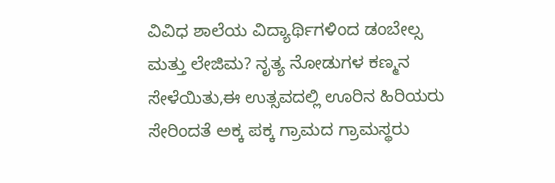ವಿವಿಧ ಶಾಲೆಯ ವಿದ್ಯಾರ್ಥಿಗಳಿಂದ ಡಂಬೇಲ್ಸ ಮತ್ತು ಲೇಜಿಮ? ನೃತ್ಯ ನೋಡುಗಳ ಕಣ್ಮನ ಸೇಳೆಯಿತು,ಈ ಉತ್ಸವದಲ್ಲಿ ಊರಿನ ಹಿರಿಯರು ಸೇರಿಂದತೆ ಅಕ್ಕ ಪಕ್ಕ ಗ್ರಾಮದ ಗ್ರಾಮಸ್ಥರು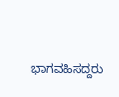ಭಾಗವಹಿಸದ್ದರು